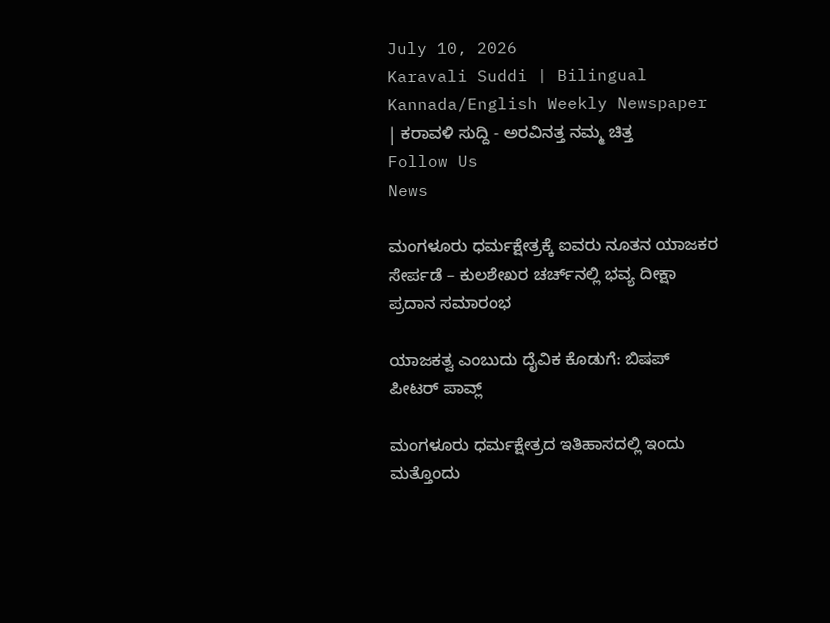July 10, 2026
Karavali Suddi | Bilingual Kannada/English Weekly Newspaper | ಕರಾವಳಿ ಸುದ್ದಿ - ಅರವಿನತ್ತ ನಮ್ಮ ಚಿತ್ತ
Follow Us
News

ಮಂಗಳೂರು ಧರ್ಮಕ್ಷೇತ್ರಕ್ಕೆ ಐವರು ನೂತನ ಯಾಜಕರ ಸೇರ್ಪಡೆ – ಕುಲಶೇಖರ ಚರ್ಚ್‌ನಲ್ಲಿ ಭವ್ಯ ದೀಕ್ಷಾ ಪ್ರದಾನ ಸಮಾರಂಭ

ಯಾಜಕತ್ವ ಎಂಬುದು ದೈವಿಕ ಕೊಡುಗೆ: ಬಿಷಪ್  ಪೀಟರ್ ಪಾವ್ಲ್

ಮಂಗಳೂರು ಧರ್ಮಕ್ಷೇತ್ರದ ಇತಿಹಾಸದಲ್ಲಿ ಇಂದು ಮತ್ತೊಂದು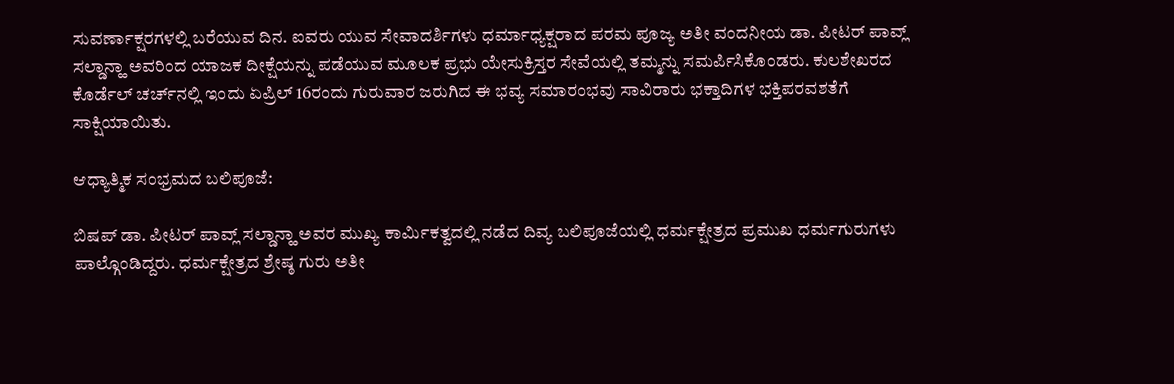ಸುವರ್ಣಾಕ್ಷರಗಳಲ್ಲಿ ಬರೆಯುವ ದಿನ. ಐವರು ಯುವ ಸೇವಾದರ್ಶಿಗಳು ಧರ್ಮಾಧ್ಯಕ್ಷರಾದ ಪರಮ ಪೂಜ್ಯ ಅತೀ ವಂದನೀಯ ಡಾ. ಪೀಟರ್ ಪಾವ್ಲ್ ಸಲ್ಡಾನ್ಹಾ ಅವರಿಂದ ಯಾಜಕ ದೀಕ್ಷೆಯನ್ನು ಪಡೆಯುವ ಮೂಲಕ ಪ್ರಭು ಯೇಸುಕ್ರಿಸ್ತರ ಸೇವೆಯಲ್ಲಿ ತಮ್ಮನ್ನು ಸಮರ್ಪಿಸಿಕೊಂಡರು. ಕುಲಶೇಖರದ ಕೊರ್ಡೆಲ್ ಚರ್ಚ್‌ನಲ್ಲಿ ಇಂದು ಏಪ್ರಿಲ್ 16ರಂದು ಗುರುವಾರ ಜರುಗಿದ ಈ ಭವ್ಯ ಸಮಾರಂಭವು ಸಾವಿರಾರು ಭಕ್ತಾದಿಗಳ ಭಕ್ತಿಪರವಶತೆಗೆ ಸಾಕ್ಷಿಯಾಯಿತು.

ಆಧ್ಯಾತ್ಮಿಕ ಸಂಭ್ರಮದ ಬಲಿಪೂಜೆ:

ಬಿಷಪ್ ಡಾ. ಪೀಟರ್ ಪಾವ್ಲ್ ಸಲ್ಡಾನ್ಹಾ ಅವರ ಮುಖ್ಯ ಕಾರ್ಮಿಕತ್ವದಲ್ಲಿ ನಡೆದ ದಿವ್ಯ ಬಲಿಪೂಜೆಯಲ್ಲಿ ಧರ್ಮಕ್ಷೇತ್ರದ ಪ್ರಮುಖ ಧರ್ಮಗುರುಗಳು ಪಾಲ್ಗೊಂಡಿದ್ದರು. ಧರ್ಮಕ್ಷೇತ್ರದ ಶ್ರೇಷ್ಠ ಗುರು ಅತೀ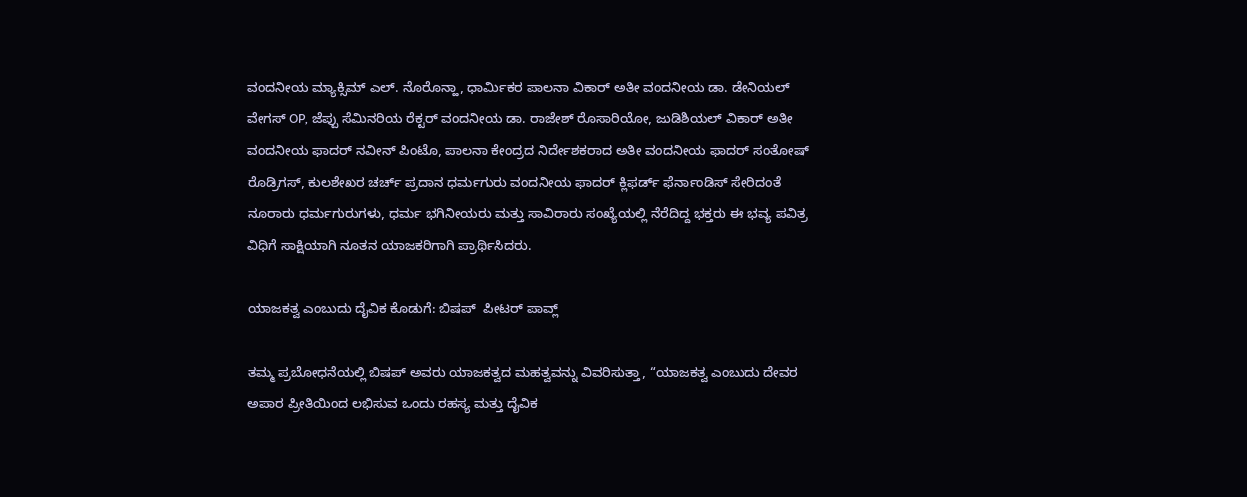ವಂದನೀಯ ಮ್ಯಾಕ್ಸಿಮ್ ಎಲ್. ನೊರೊನ್ಹಾ, ಧಾರ್ಮಿಕರ ಪಾಲನಾ ವಿಕಾರ್ ಅತೀ ವಂದನೀಯ ಡಾ. ಡೇನಿಯಲ್ ವೇಗಸ್ OP, ಜೆಪ್ಪು ಸೆಮಿನರಿಯ ರೆಕ್ಟರ್ ವಂದನೀಯ ಡಾ. ರಾಜೇಶ್ ರೊಸಾರಿಯೋ, ಜುಡಿಶಿಯಲ್ ವಿಕಾರ್ ಅತೀ ವಂದನೀಯ ಫಾದರ್ ನವೀನ್ ಪಿಂಟೊ, ಪಾಲನಾ ಕೇಂದ್ರದ ನಿರ್ದೇಶಕರಾದ ಅತೀ ವಂದನೀಯ ಫಾದರ್ ಸಂತೋಷ್ ರೊಡ್ರಿಗಸ್, ಕುಲಶೇಖರ ಚರ್ಚ್ ಪ್ರದಾನ ಧರ್ಮಗುರು ವಂದನೀಯ ಫಾದರ್ ಕ್ಲಿಫರ್ಡ್ ಫೆರ್ನಾಂಡಿಸ್ ಸೇರಿದಂತೆ ನೂರಾರು ಧರ್ಮಗುರುಗಳು, ಧರ್ಮ ಭಗಿನೀಯರು ಮತ್ತು ಸಾವಿರಾರು ಸಂಖ್ಯೆಯಲ್ಲಿ ನೆರೆದಿದ್ದ ಭಕ್ತರು ಈ ಭವ್ಯ ಪವಿತ್ರ ವಿಧಿಗೆ ಸಾಕ್ಷಿಯಾಗಿ ನೂತನ ಯಾಜಕರಿಗಾಗಿ ಪ್ರಾರ್ಥಿಸಿದರು.

ಯಾಜಕತ್ವ ಎಂಬುದು ದೈವಿಕ ಕೊಡುಗೆ: ಬಿಷಪ್  ಪೀಟರ್ ಪಾವ್ಲ್

ತಮ್ಮ ಪ್ರಬೋಧನೆಯಲ್ಲಿ ಬಿಷಪ್ ಅವರು ಯಾಜಕತ್ವದ ಮಹತ್ವವನ್ನು ವಿವರಿಸುತ್ತಾ, “ಯಾಜಕತ್ವ ಎಂಬುದು ದೇವರ ಅಪಾರ ಪ್ರೀತಿಯಿಂದ ಲಭಿಸುವ ಒಂದು ರಹಸ್ಯ ಮತ್ತು ದೈವಿಕ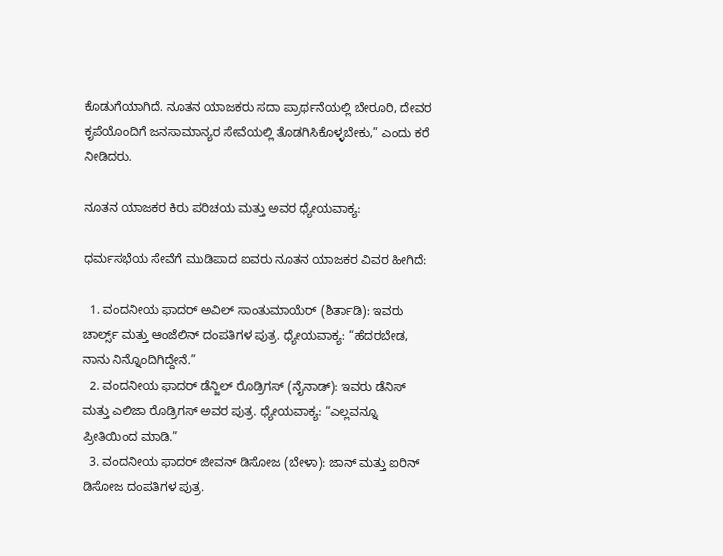ಕೊಡುಗೆಯಾಗಿದೆ. ನೂತನ ಯಾಜಕರು ಸದಾ ಪ್ರಾರ್ಥನೆಯಲ್ಲಿ ಬೇರೂರಿ, ದೇವರ ಕೃಪೆಯೊಂದಿಗೆ ಜನಸಾಮಾನ್ಯರ ಸೇವೆಯಲ್ಲಿ ತೊಡಗಿಸಿಕೊಳ್ಳಬೇಕು,” ಎಂದು ಕರೆ ನೀಡಿದರು.

ನೂತನ ಯಾಜಕರ ಕಿರು ಪರಿಚಯ ಮತ್ತು ಅವರ ಧ್ಯೇಯವಾಕ್ಯ:

ಧರ್ಮಸಭೆಯ ಸೇವೆಗೆ ಮುಡಿಪಾದ ಐವರು ನೂತನ ಯಾಜಕರ ವಿವರ ಹೀಗಿದೆ:

  1. ವಂದನೀಯ ಫಾದರ್ ಅವಿಲ್ ಸಾಂತುಮಾಯೆರ್ (ಶಿರ್ತಾಡಿ): ಇವರು ಚಾರ್ಲ್ಸ್ ಮತ್ತು ಆಂಜೆಲಿನ್ ದಂಪತಿಗಳ ಪುತ್ರ. ಧ್ಯೇಯವಾಕ್ಯ: “ಹೆದರಬೇಡ, ನಾನು ನಿನ್ನೊಂದಿಗಿದ್ದೇನೆ.”
  2. ವಂದನೀಯ ಫಾದರ್ ಡೆನ್ಜಿಲ್ ರೊಡ್ರಿಗಸ್ (ನೈನಾಡ್): ಇವರು ಡೆನಿಸ್ ಮತ್ತು ಎಲಿಜಾ ರೊಡ್ರಿಗಸ್ ಅವರ ಪುತ್ರ. ಧ್ಯೇಯವಾಕ್ಯ: “ಎಲ್ಲವನ್ನೂ ಪ್ರೀತಿಯಿಂದ ಮಾಡಿ.”
  3. ವಂದನೀಯ ಫಾದರ್ ಜೀವನ್ ಡಿಸೋಜ (ಬೇಳಾ): ಜಾನ್ ಮತ್ತು ಐರಿನ್ ಡಿಸೋಜ ದಂಪತಿಗಳ ಪುತ್ರ.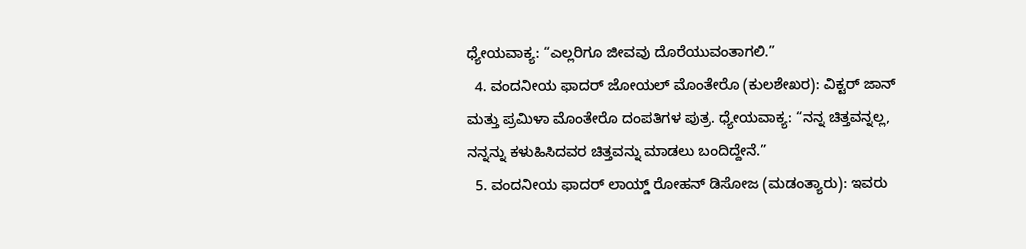ಧ್ಯೇಯವಾಕ್ಯ: “ಎಲ್ಲರಿಗೂ ಜೀವವು ದೊರೆಯುವಂತಾಗಲಿ.”
  4. ವಂದನೀಯ ಫಾದರ್ ಜೋಯಲ್ ಮೊಂತೇರೊ (ಕುಲಶೇಖರ): ವಿಕ್ಟರ್ ಜಾನ್ ಮತ್ತು ಪ್ರಮಿಳಾ ಮೊಂತೇರೊ ದಂಪತಿಗಳ ಪುತ್ರ. ಧ್ಯೇಯವಾಕ್ಯ: “ನನ್ನ ಚಿತ್ತವನ್ನಲ್ಲ, ನನ್ನನ್ನು ಕಳುಹಿಸಿದವರ ಚಿತ್ತವನ್ನು ಮಾಡಲು ಬಂದಿದ್ದೇನೆ.”
  5. ವಂದನೀಯ ಫಾದರ್ ಲಾಯ್ಡ್ ರೋಹನ್ ಡಿಸೋಜ (ಮಡಂತ್ಯಾರು): ಇವರು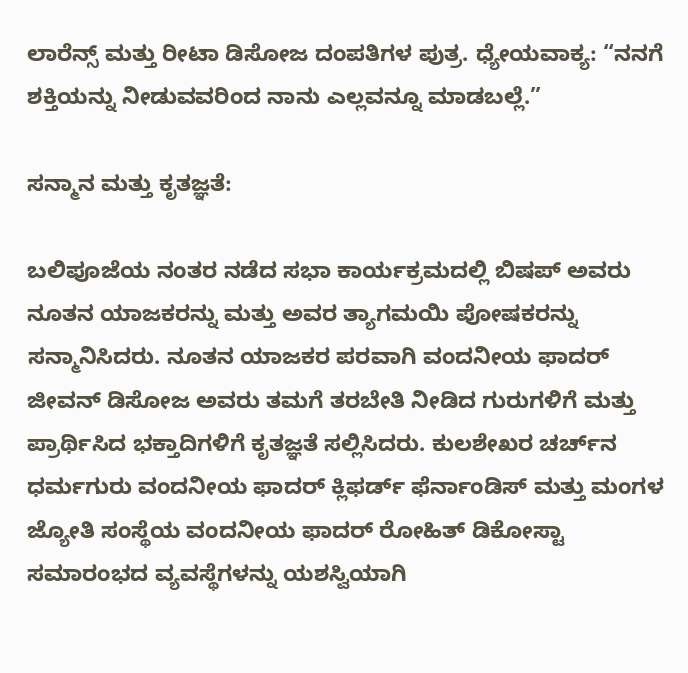ಲಾರೆನ್ಸ್ ಮತ್ತು ರೀಟಾ ಡಿಸೋಜ ದಂಪತಿಗಳ ಪುತ್ರ. ಧ್ಯೇಯವಾಕ್ಯ: “ನನಗೆ ಶಕ್ತಿಯನ್ನು ನೀಡುವವರಿಂದ ನಾನು ಎಲ್ಲವನ್ನೂ ಮಾಡಬಲ್ಲೆ.”

ಸನ್ಮಾನ ಮತ್ತು ಕೃತಜ್ಞತೆ:

ಬಲಿಪೂಜೆಯ ನಂತರ ನಡೆದ ಸಭಾ ಕಾರ್ಯಕ್ರಮದಲ್ಲಿ ಬಿಷಪ್ ಅವರು ನೂತನ ಯಾಜಕರನ್ನು ಮತ್ತು ಅವರ ತ್ಯಾಗಮಯಿ ಪೋಷಕರನ್ನು ಸನ್ಮಾನಿಸಿದರು. ನೂತನ ಯಾಜಕರ ಪರವಾಗಿ ವಂದನೀಯ ಫಾದರ್ ಜೀವನ್ ಡಿಸೋಜ ಅವರು ತಮಗೆ ತರಬೇತಿ ನೀಡಿದ ಗುರುಗಳಿಗೆ ಮತ್ತು ಪ್ರಾರ್ಥಿಸಿದ ಭಕ್ತಾದಿಗಳಿಗೆ ಕೃತಜ್ಞತೆ ಸಲ್ಲಿಸಿದರು. ಕುಲಶೇಖರ ಚರ್ಚ್‌ನ ಧರ್ಮಗುರು ವಂದನೀಯ ಫಾದರ್ ಕ್ಲಿಫರ್ಡ್ ಫೆರ್ನಾಂಡಿಸ್ ಮತ್ತು ಮಂಗಳ ಜ್ಯೋತಿ ಸಂಸ್ಥೆಯ ವಂದನೀಯ ಫಾದರ್ ರೋಹಿತ್ ಡಿಕೋಸ್ಟಾ ಸಮಾರಂಭದ ವ್ಯವಸ್ಥೆಗಳನ್ನು ಯಶಸ್ವಿಯಾಗಿ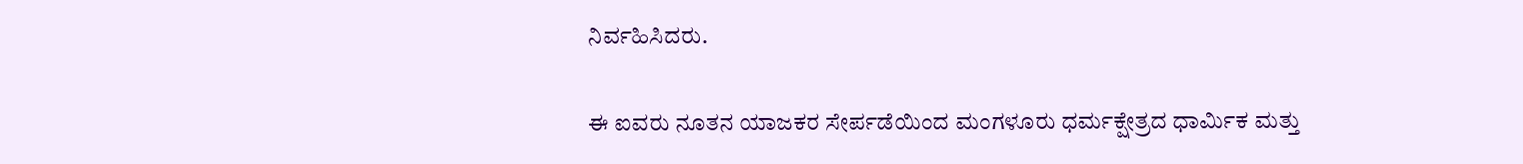ನಿರ್ವಹಿಸಿದರು.

ಈ ಐವರು ನೂತನ ಯಾಜಕರ ಸೇರ್ಪಡೆಯಿಂದ ಮಂಗಳೂರು ಧರ್ಮಕ್ಷೇತ್ರದ ಧಾರ್ಮಿಕ ಮತ್ತು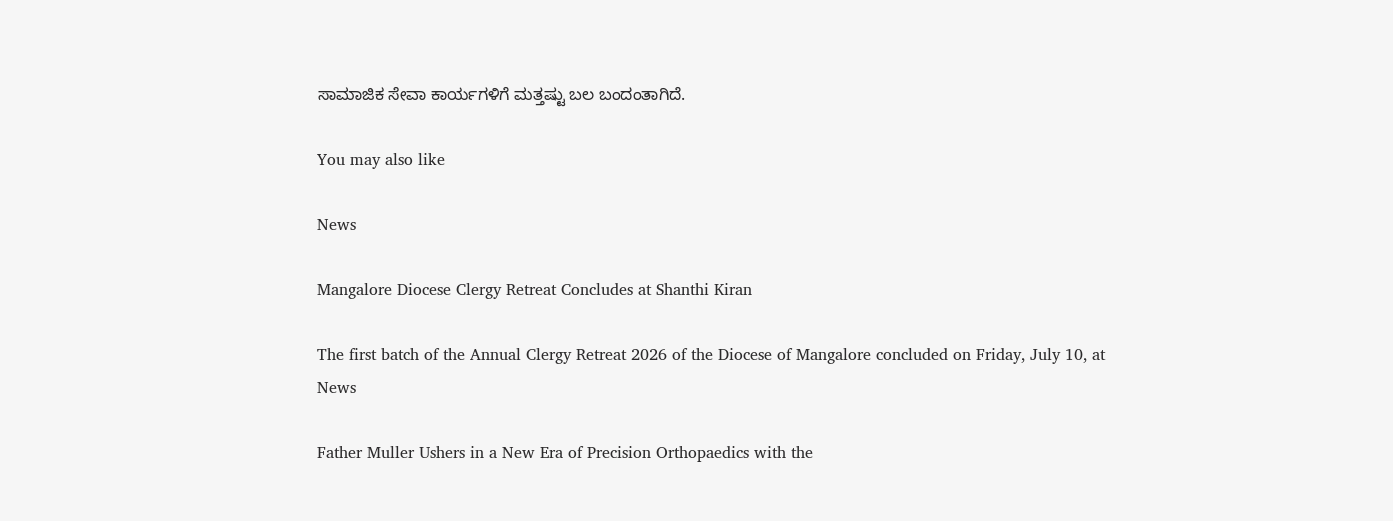ಸಾಮಾಜಿಕ ಸೇವಾ ಕಾರ್ಯಗಳಿಗೆ ಮತ್ತಷ್ಟು ಬಲ ಬಂದಂತಾಗಿದೆ.

You may also like

News

Mangalore Diocese Clergy Retreat Concludes at Shanthi Kiran

The first batch of the Annual Clergy Retreat 2026 of the Diocese of Mangalore concluded on Friday, July 10, at
News

Father Muller Ushers in a New Era of Precision Orthopaedics with the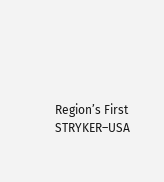Region’s First STRYKER–USA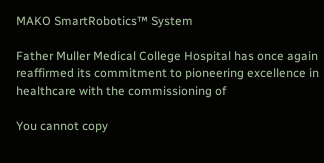MAKO SmartRobotics™ System

Father Muller Medical College Hospital has once again reaffirmed its commitment to pioneering excellence in healthcare with the commissioning of

You cannot copy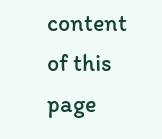content of this page